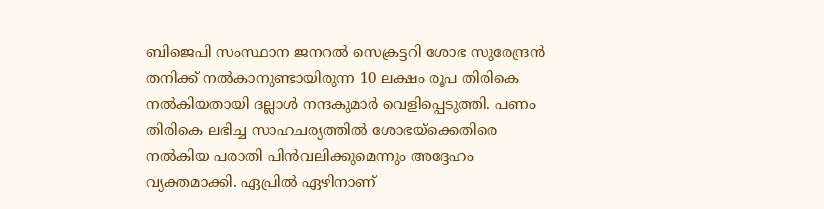ബിജെപി സംസ്ഥാന ജനറൽ സെക്രട്ടറി ശോഭ സുരേന്ദ്രൻ തനിക്ക് നൽകാനുണ്ടായിരുന്ന 10 ലക്ഷം രൂപ തിരികെ നൽകിയതായി ദല്ലാൾ നന്ദകുമാർ വെളിപ്പെടുത്തി. പണം തിരികെ ലഭിച്ച സാഹചര്യത്തിൽ ശോഭയ്ക്കെതിരെ നൽകിയ പരാതി പിൻവലിക്കുമെന്നും അദ്ദേഹം വ്യക്തമാക്കി. ഏപ്രിൽ ഏഴിനാണ്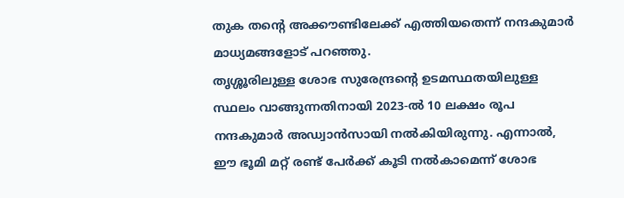തുക തന്റെ അക്കൗണ്ടിലേക്ക് എത്തിയതെന്ന് നന്ദകുമാർ മാധ്യമങ്ങളോട് പറഞ്ഞു.
തൃശ്ശൂരിലുള്ള ശോഭ സുരേന്ദ്രന്റെ ഉടമസ്ഥതയിലുള്ള സ്ഥലം വാങ്ങുന്നതിനായി 2023-ൽ 10 ലക്ഷം രൂപ നന്ദകുമാർ അഡ്വാൻസായി നൽകിയിരുന്നു. എന്നാൽ, ഈ ഭൂമി മറ്റ് രണ്ട് പേർക്ക് കൂടി നൽകാമെന്ന് ശോഭ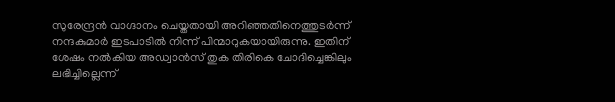സുരേന്ദ്രൻ വാഗ്ദാനം ചെയ്തതായി അറിഞ്ഞതിനെത്തുടർന്ന് നന്ദകുമാർ ഇടപാടിൽ നിന്ന് പിന്മാറുകയായിരുന്നു. ഇതിന് ശേഷം നൽകിയ അഡ്വാൻസ് തുക തിരികെ ചോദിച്ചെങ്കിലും ലഭിച്ചില്ലെന്ന്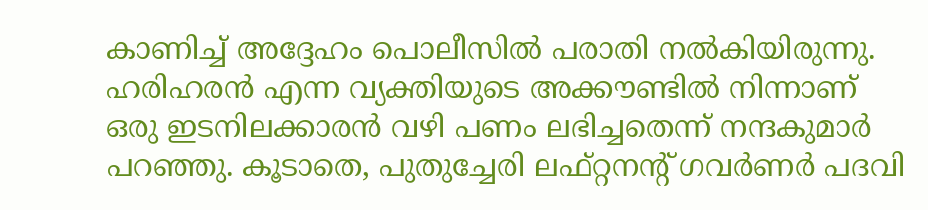കാണിച്ച് അദ്ദേഹം പൊലീസിൽ പരാതി നൽകിയിരുന്നു.
ഹരിഹരൻ എന്ന വ്യക്തിയുടെ അക്കൗണ്ടിൽ നിന്നാണ് ഒരു ഇടനിലക്കാരൻ വഴി പണം ലഭിച്ചതെന്ന് നന്ദകുമാർ പറഞ്ഞു. കൂടാതെ, പുതുച്ചേരി ലഫ്റ്റനന്റ് ഗവർണർ പദവി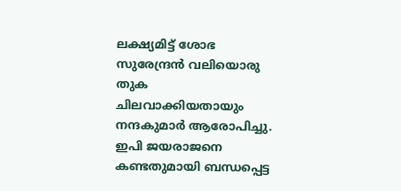ലക്ഷ്യമിട്ട് ശോഭ സുരേന്ദ്രൻ വലിയൊരു തുക ചിലവാക്കിയതായും നന്ദകുമാർ ആരോപിച്ചു. ഇപി ജയരാജനെ കണ്ടതുമായി ബന്ധപ്പെട്ട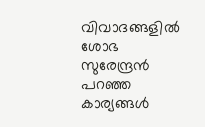വിവാദങ്ങളിൽ ശോഭ സുരേന്ദ്രൻ പറഞ്ഞ കാര്യങ്ങൾ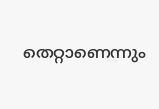തെറ്റാണെന്നും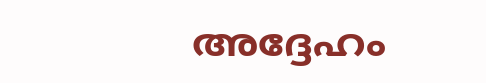അദ്ദേഹം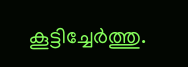കൂട്ടിച്ചേർത്തു.